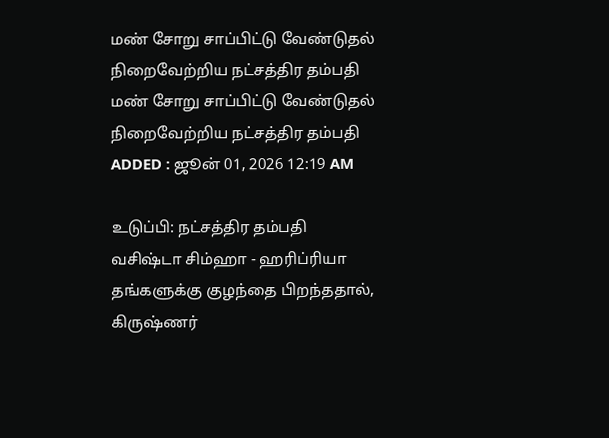மண் சோறு சாப்பிட்டு வேண்டுதல் நிறைவேற்றிய நட்சத்திர தம்பதி
மண் சோறு சாப்பிட்டு வேண்டுதல் நிறைவேற்றிய நட்சத்திர தம்பதி
ADDED : ஜூன் 01, 2026 12:19 AM

உடுப்பி: நட்சத்திர தம்பதி வசிஷ்டா சிம்ஹா - ஹரிப்ரியா தங்களுக்கு குழந்தை பிறந்ததால், கிருஷ்ணர்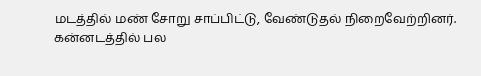மடத்தில் மண் சோறு சாப்பிட்டு, வேண்டுதல் நிறைவேற்றினர்.
கன்னடத்தில் பல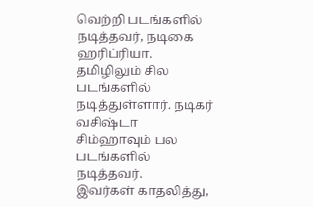வெற்றி படங்களில் நடித்தவர், நடிகை ஹரிப்ரியா. தமிழிலும் சில படங்களில் நடித்துள்ளார். நடிகர் வசிஷ்டா சிம்ஹாவும் பல படங்களில் நடித்தவர்.
இவர்கள் காதலித்து,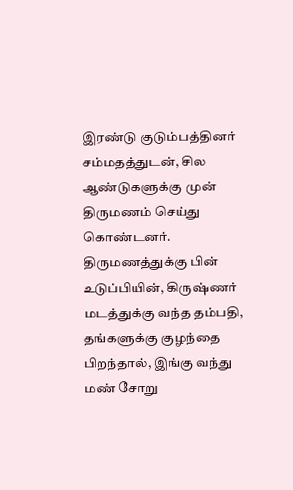இரண்டு குடும்பத்தினர் சம்மதத்துடன், சில ஆண்டுகளுக்கு முன் திருமணம் செய்து கொண்டனர். திருமணத்துக்கு பின் உடுப்பியின், கிருஷ்ணர் மடத்துக்கு வந்த தம்பதி, தங்களுக்கு குழந்தை பிறந்தால், இங்கு வந்து மண் சோறு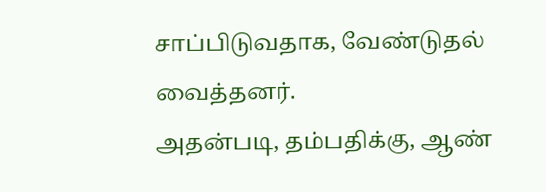சாப்பிடுவதாக, வேண்டுதல் வைத்தனர்.
அதன்படி, தம்பதிக்கு, ஆண்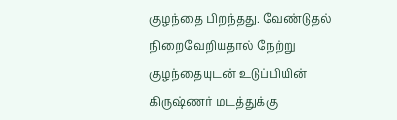குழந்தை பிறந்தது. வேண்டுதல் நிறைவேறியதால் நேற்று குழந்தையுடன் உடுப்பியின் கிருஷ்ணர் மடத்துக்கு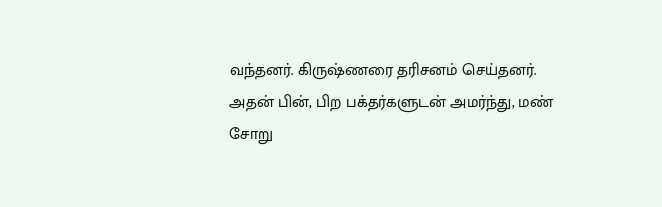வந்தனர். கிருஷ்ணரை தரிசனம் செய்தனர்.
அதன் பின், பிற பக்தர்களுடன் அமர்ந்து, மண் சோறு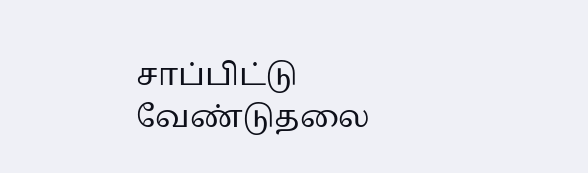சாப்பிட்டு வேண்டுதலை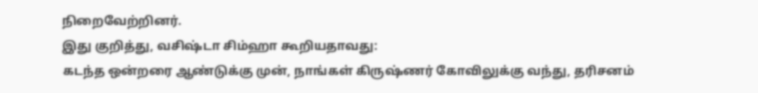நிறைவேற்றினர்.
இது குறித்து, வசிஷ்டா சிம்ஹா கூறியதாவது:
கடந்த ஒன்றரை ஆண்டுக்கு முன், நாங்கள் கிருஷ்ணர் கோவிலுக்கு வந்து, தரிசனம்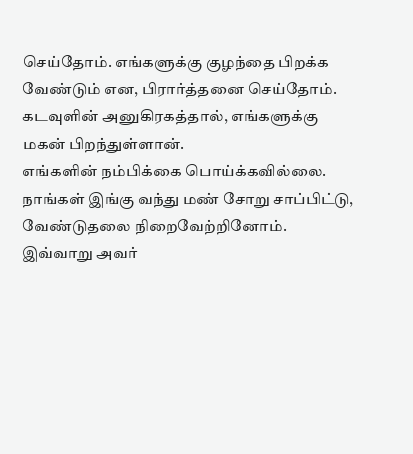செய்தோம். எங்களுக்கு குழந்தை பிறக்க வேண்டும் என, பிரார்த்தனை செய்தோம். கடவுளின் அனுகிரகத்தால், எங்களுக்கு மகன் பிறந்துள்ளான்.
எங்களின் நம்பிக்கை பொய்க்கவில்லை. நாங்கள் இங்கு வந்து மண் சோறு சாப்பிட்டு, வேண்டுதலை நிறைவேற்றினோம்.
இவ்வாறு அவர்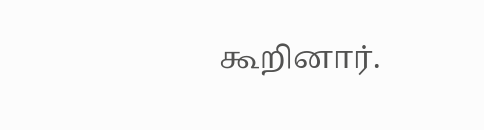கூறினார்.